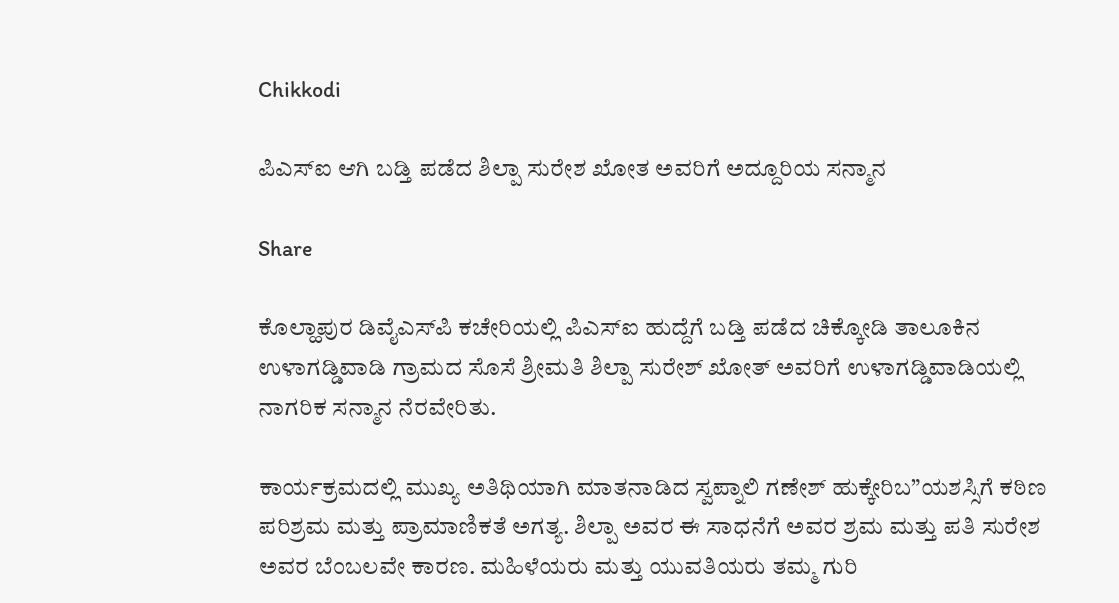Chikkodi

ಪಿಎಸ್‌ಐ ಆಗಿ ಬಡ್ತಿ ಪಡೆದ ಶಿಲ್ಪಾ ಸುರೇಶ ಖೋತ ಅವರಿಗೆ ಅದ್ದೂರಿಯ ಸನ್ಮಾನ

Share

ಕೊಲ್ಹಾಪುರ ಡಿವೈಎಸ್‌ಪಿ ಕಚೇರಿಯಲ್ಲಿ ಪಿಎಸ್‌ಐ ಹುದ್ದೆಗೆ ಬಡ್ತಿ ಪಡೆದ ಚಿಕ್ಕೋಡಿ ತಾಲೂಕಿನ ಉಳಾಗಡ್ಡಿವಾಡಿ ಗ್ರಾಮದ ಸೊಸೆ ಶ್ರೀಮತಿ ಶಿಲ್ಪಾ ಸುರೇಶ್ ಖೋತ್ ಅವರಿಗೆ ಉಳಾಗಡ್ಡಿವಾಡಿಯಲ್ಲಿ ನಾಗರಿಕ ಸನ್ಮಾನ ನೆರವೇರಿತು.

ಕಾರ್ಯಕ್ರಮದಲ್ಲಿ ಮುಖ್ಯ ಅತಿಥಿಯಾಗಿ ಮಾತನಾಡಿದ ಸ್ವಪ್ನಾಲಿ ಗಣೇಶ್ ಹುಕ್ಕೇರಿಬ”ಯಶಸ್ಸಿಗೆ ಕಠಿಣ ಪರಿಶ್ರಮ ಮತ್ತು ಪ್ರಾಮಾಣಿಕತೆ ಅಗತ್ಯ. ಶಿಲ್ಪಾ ಅವರ ಈ ಸಾಧನೆಗೆ ಅವರ ಶ್ರಮ ಮತ್ತು ಪತಿ ಸುರೇಶ ಅವರ ಬೆಂಬಲವೇ ಕಾರಣ. ಮಹಿಳೆಯರು ಮತ್ತು ಯುವತಿಯರು ತಮ್ಮ ಗುರಿ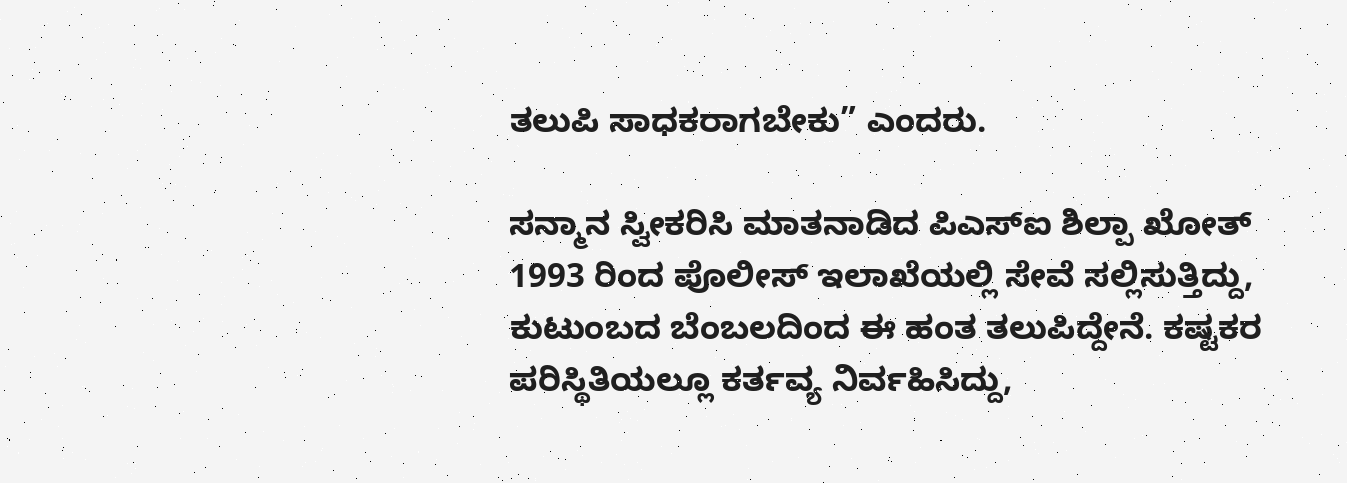ತಲುಪಿ ಸಾಧಕರಾಗಬೇಕು” ಎಂದರು.

ಸನ್ಮಾನ ಸ್ವೀಕರಿಸಿ ಮಾತನಾಡಿದ ಪಿಎಸ್‌ಐ ಶಿಲ್ಪಾ ಖೋತ್ 1993 ರಿಂದ ಪೊಲೀಸ್ ಇಲಾಖೆಯಲ್ಲಿ ಸೇವೆ ಸಲ್ಲಿಸುತ್ತಿದ್ದು, ಕುಟುಂಬದ ಬೆಂಬಲದಿಂದ ಈ ಹಂತ ತಲುಪಿದ್ದೇನೆ. ಕಷ್ಟಕರ ಪರಿಸ್ಥಿತಿಯಲ್ಲೂ ಕರ್ತವ್ಯ ನಿರ್ವಹಿಸಿದ್ದು,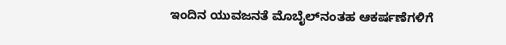ಇಂದಿನ ಯುವಜನತೆ ಮೊಬೈಲ್‌ನಂತಹ ಆಕರ್ಷಣೆಗಳಿಗೆ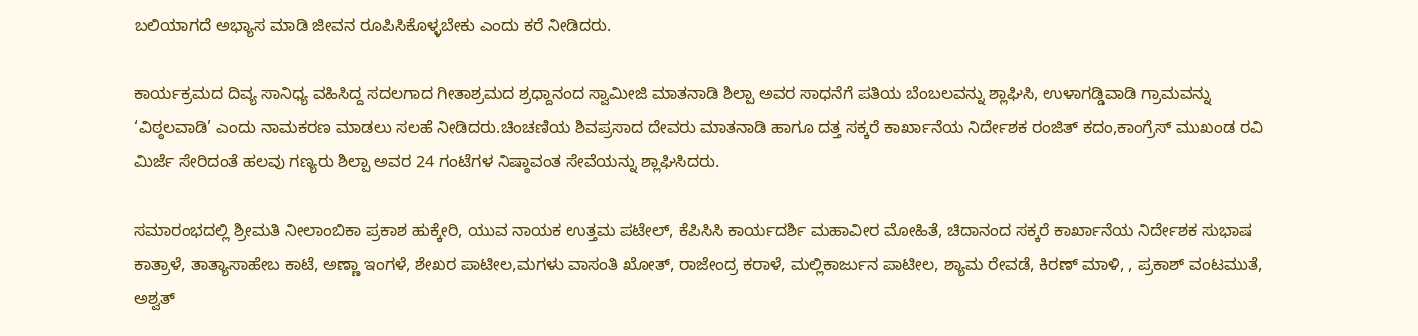ಬಲಿಯಾಗದೆ ಅಭ್ಯಾಸ ಮಾಡಿ ಜೀವನ ರೂಪಿಸಿಕೊಳ್ಳಬೇಕು ಎಂದು ಕರೆ ನೀಡಿದರು.

ಕಾರ್ಯಕ್ರಮದ ದಿವ್ಯ ಸಾನಿಧ್ಯ ವಹಿಸಿದ್ದ ಸದಲಗಾದ ಗೀತಾಶ್ರಮದ ಶ್ರಧ್ದಾನಂದ ಸ್ವಾಮೀಜಿ ಮಾತನಾಡಿ ಶಿಲ್ಪಾ ಅವರ ಸಾಧನೆಗೆ ಪತಿಯ ಬೆಂಬಲವನ್ನು ಶ್ಲಾಘಿಸಿ, ಉಳಾಗಡ್ಡಿವಾಡಿ ಗ್ರಾಮವನ್ನು ‘ವಿಠ್ಠಲವಾಡಿ’ ಎಂದು ನಾಮಕರಣ ಮಾಡಲು ಸಲಹೆ ನೀಡಿದರು.ಚಿಂಚಣಿಯ ಶಿವಪ್ರಸಾದ ದೇವರು ಮಾತನಾಡಿ ಹಾಗೂ ದತ್ತ ಸಕ್ಕರೆ ಕಾರ್ಖಾನೆಯ ನಿರ್ದೇಶಕ ರಂಜಿತ್ ಕದಂ,ಕಾಂಗ್ರೆಸ್ ‌ಮುಖಂಡ ರವಿ‌ ಮಿರ್ಜೆ ಸೇರಿದಂತೆ ಹಲವು ಗಣ್ಯರು ಶಿಲ್ಪಾ ಅವರ 24 ಗಂಟೆಗಳ ನಿಷ್ಠಾವಂತ ಸೇವೆಯನ್ನು ಶ್ಲಾಘಿಸಿದರು.

ಸಮಾರಂಭದಲ್ಲಿ ಶ್ರೀಮತಿ ನೀಲಾಂಬಿಕಾ ಪ್ರಕಾಶ ಹುಕ್ಕೇರಿ, ಯುವ ನಾಯಕ ಉತ್ತಮ ಪಟೇಲ್, ಕೆಪಿಸಿಸಿ ಕಾರ್ಯದರ್ಶಿ ಮಹಾವೀರ ಮೋಹಿತೆ, ಚಿದಾನಂದ ಸಕ್ಕರೆ ಕಾರ್ಖಾನೆಯ ನಿರ್ದೇಶಕ ಸುಭಾಷ ಕಾತ್ರಾಳೆ, ತಾತ್ಯಾಸಾಹೇಬ ಕಾಟೆ, ಅಣ್ಣಾ ಇಂಗಳೆ, ಶೇಖರ ಪಾಟೀಲ,ಮಗಳು ವಾಸಂತಿ ಖೋತ್, ರಾಜೇಂದ್ರ ಕರಾಳೆ, ಮಲ್ಲಿಕಾರ್ಜುನ ಪಾಟೀಲ, ಶ್ಯಾಮ ರೇವಡೆ, ಕಿರಣ್ ಮಾಳಿ, , ಪ್ರಕಾಶ್ ವಂಟಮುತೆ, ಅಶ್ವತ್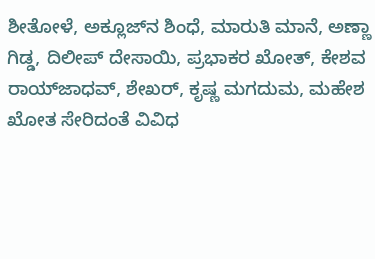ಶೀತೋಳೆ, ಅಕ್ಲೂಜ್‌ನ ಶಿಂಧೆ, ಮಾರುತಿ ಮಾನೆ, ಅಣ್ಣಾ ಗಿಡ್ಡ, ದಿಲೀಪ್ ದೇಸಾಯಿ, ಪ್ರಭಾಕರ ಖೋತ್, ಕೇಶವ ರಾಯ್‌ಜಾಧವ್, ಶೇಖರ್, ಕೃಷ್ಣ ಮಗದುಮ, ಮಹೇಶ ಖೋತ ಸೇರಿದಂತೆ ವಿವಿಧ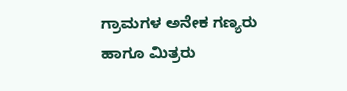ಗ್ರಾಮಗಳ ಅನೇಕ ಗಣ್ಯರು ಹಾಗೂ ಮಿತ್ರರು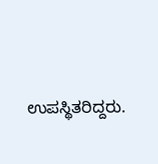ಉಪಸ್ಥಿತರಿದ್ದರು.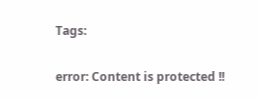Tags:

error: Content is protected !!